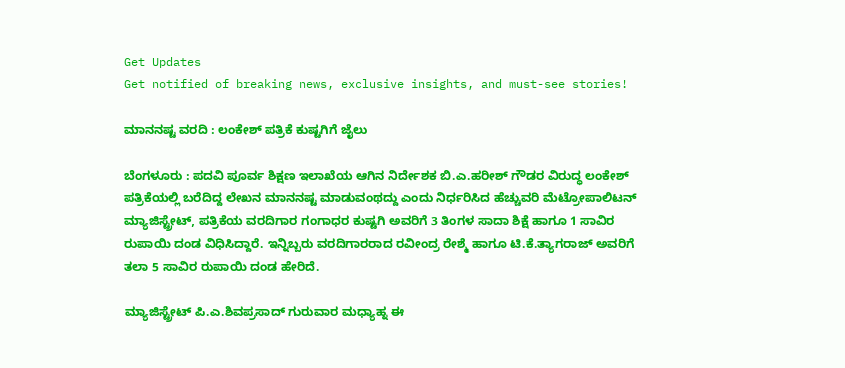Get Updates
Get notified of breaking news, exclusive insights, and must-see stories!

ಮಾನನಷ್ಟ ವರದಿ : ಲಂಕೇಶ್‌ ಪತ್ರಿಕೆ ಕುಷ್ಟಗಿಗೆ ಜೈಲು

ಬೆಂಗಳೂರು : ಪದವಿ ಪೂರ್ವ ಶಿಕ್ಷಣ ಇಲಾಖೆಯ ಆಗಿನ ನಿರ್ದೇಶಕ ಬಿ.ಎ.ಹರೀಶ್‌ ಗೌಡರ ವಿರುದ್ಧ ಲಂಕೇಶ್‌ ಪತ್ರಿಕೆಯಲ್ಲಿ ಬರೆದಿದ್ದ ಲೇಖನ ಮಾನನಷ್ಟ ಮಾಡುವಂಥದ್ದು ಎಂದು ನಿರ್ಧರಿಸಿದ ಹೆಚ್ಚುವರಿ ಮೆಟ್ರೋಪಾಲಿಟನ್‌ ಮ್ಯಾಜಿಸ್ಟ್ರೇಟ್‌, ಪತ್ರಿಕೆಯ ವರದಿಗಾರ ಗಂಗಾಧರ ಕುಷ್ಟಗಿ ಅವರಿಗೆ 3 ತಿಂಗಳ ಸಾದಾ ಶಿಕ್ಷೆ ಹಾಗೂ 1 ಸಾವಿರ ರುಪಾಯಿ ದಂಡ ವಿಧಿಸಿದ್ದಾರೆ. ಇನ್ನಿಬ್ಬರು ವರದಿಗಾರರಾದ ರವೀಂದ್ರ ರೇಶ್ಮೆ ಹಾಗೂ ಟಿ.ಕೆ.ತ್ಯಾಗರಾಜ್‌ ಅವರಿಗೆ ತಲಾ 5 ಸಾವಿರ ರುಪಾಯಿ ದಂಡ ಹೇರಿದೆ.

ಮ್ಯಾಜಿಸ್ಟ್ರೇಟ್‌ ಪಿ.ಎ.ಶಿವಪ್ರಸಾದ್‌ ಗುರುವಾರ ಮಧ್ಯಾಹ್ನ ಈ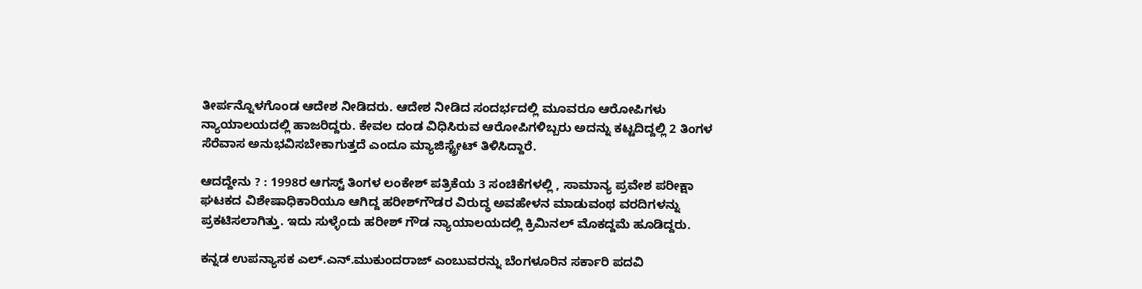ತೀರ್ಪನ್ನೊಳಗೊಂಡ ಆದೇಶ ನೀಡಿದರು. ಆದೇಶ ನೀಡಿದ ಸಂದರ್ಭದಲ್ಲಿ ಮೂವರೂ ಆರೋಪಿಗಳು ನ್ಯಾಯಾಲಯದಲ್ಲಿ ಹಾಜರಿದ್ದರು. ಕೇವಲ ದಂಡ ವಿಧಿಸಿರುವ ಆರೋಪಿಗಳಿಬ್ಬರು ಅದನ್ನು ಕಟ್ಟದಿದ್ದಲ್ಲಿ 2 ತಿಂಗಳ ಸೆರೆವಾಸ ಅನುಭವಿಸಬೇಕಾಗುತ್ತದೆ ಎಂದೂ ಮ್ಯಾಜಿಸ್ಟ್ರೇಟ್‌ ತಿಳಿಸಿದ್ದಾರೆ.

ಆದದ್ದೇನು ? : 1998ರ ಆಗಸ್ಟ್‌ ತಿಂಗಳ ಲಂಕೇಶ್‌ ಪತ್ರಿಕೆಯ 3 ಸಂಚಿಕೆಗಳಲ್ಲಿ , ಸಾಮಾನ್ಯ ಪ್ರವೇಶ ಪರೀಕ್ಷಾ ಘಟಕದ ವಿಶೇಷಾಧಿಕಾರಿಯೂ ಆಗಿದ್ದ ಹರೀಶ್‌ಗೌಡರ ವಿರುದ್ಧ ಅವಹೇಳನ ಮಾಡುವಂಥ ವರದಿಗಳನ್ನು ಪ್ರಕಟಿಸಲಾಗಿತ್ತು. ಇದು ಸುಳ್ಳೆಂದು ಹರೀಶ್‌ ಗೌಡ ನ್ಯಾಯಾಲಯದಲ್ಲಿ ಕ್ರಿಮಿನಲ್‌ ಮೊಕದ್ದಮೆ ಹೂಡಿದ್ದರು.

ಕನ್ನಡ ಉಪನ್ಯಾಸಕ ಎಲ್‌.ಎನ್‌.ಮುಕುಂದರಾಜ್‌ ಎಂಬುವರನ್ನು ಬೆಂಗಳೂರಿನ ಸರ್ಕಾರಿ ಪದವಿ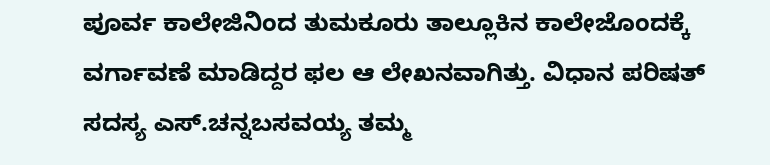ಪೂರ್ವ ಕಾಲೇಜಿನಿಂದ ತುಮಕೂರು ತಾಲ್ಲೂಕಿನ ಕಾಲೇಜೊಂದಕ್ಕೆ ವರ್ಗಾವಣೆ ಮಾಡಿದ್ದರ ಫಲ ಆ ಲೇಖನವಾಗಿತ್ತು. ವಿಧಾನ ಪರಿಷತ್‌ ಸದಸ್ಯ ಎಸ್‌.ಚನ್ನಬಸವಯ್ಯ ತಮ್ಮ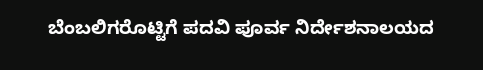ಬೆಂಬಲಿಗರೊಟ್ಟಿಗೆ ಪದವಿ ಪೂರ್ವ ನಿರ್ದೇಶನಾಲಯದ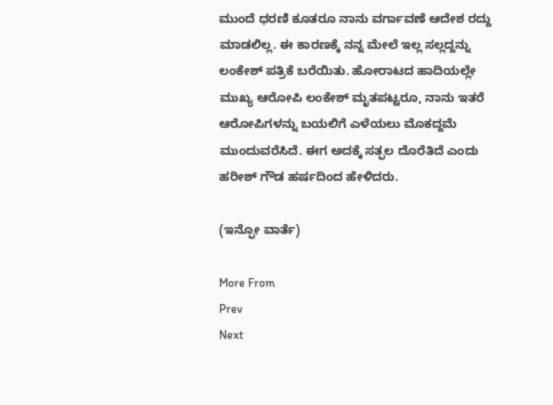ಮುಂದೆ ಧರಣಿ ಕೂತರೂ ನಾನು ವರ್ಗಾವಣೆ ಆದೇಶ ರದ್ದು ಮಾಡಲಿಲ್ಲ. ಈ ಕಾರಣಕ್ಕೆ ನನ್ನ ಮೇಲೆ ಇಲ್ಲ ಸಲ್ಲದ್ದನ್ನು ಲಂಕೇಶ್‌ ಪತ್ರಿಕೆ ಬರೆಯಿತು. ಹೋರಾಟದ ಹಾದಿಯಲ್ಲೇ ಮುಖ್ಯ ಆರೋಪಿ ಲಂಕೇಶ್‌ ಮೃತಪಟ್ಟರೂ, ನಾನು ಇತರೆ ಆರೋಪಿಗಳನ್ನು ಬಯಲಿಗೆ ಎಳೆಯಲು ಮೊಕದ್ದಮೆ ಮುಂದುವರೆಸಿದೆ. ಈಗ ಅದಕ್ಕೆ ಸತ್ಫಲ ದೊರೆತಿದೆ ಎಂದು ಹರೀಶ್‌ ಗೌಡ ಹರ್ಷದಿಂದ ಹೇಳಿದರು.

(ಇನ್ಫೋ ವಾರ್ತೆ)

More From
Prev
Next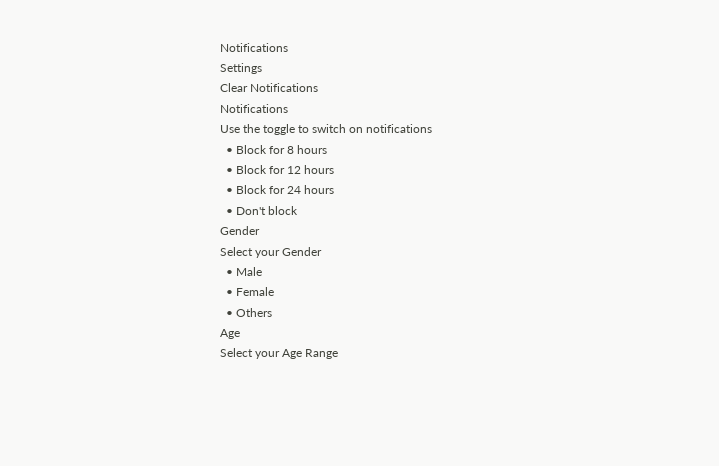Notifications
Settings
Clear Notifications
Notifications
Use the toggle to switch on notifications
  • Block for 8 hours
  • Block for 12 hours
  • Block for 24 hours
  • Don't block
Gender
Select your Gender
  • Male
  • Female
  • Others
Age
Select your Age Range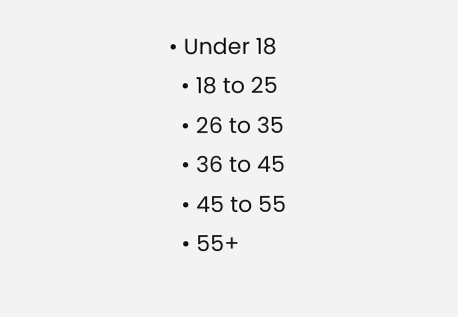• Under 18
  • 18 to 25
  • 26 to 35
  • 36 to 45
  • 45 to 55
  • 55+